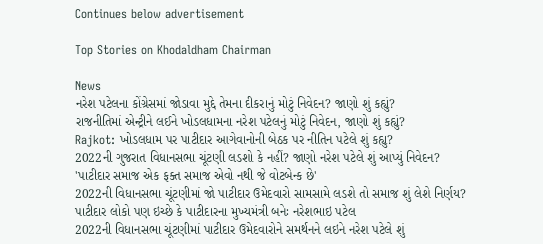Continues below advertisement

Top Stories on Khodaldham Chairman

News
નરેશ પટેલના કોંગ્રેસમાં જોડાવા મુદ્દે તેમના દીકરાનું મોટું નિવેદન? જાણો શું કહ્યું?
રાજનીતિમાં એન્ટ્રીને લઈને ખોડલધામના નરેશ પટેલનું મોટું નિવેદન, જાણો શું કહ્યું?
Rajkot: ખોડલધામ પર પાટીદાર આગેવાનોની બેઠક પર નીતિન પટેલે શું કહ્યુ?
2022ની ગુજરાત વિધાનસભા ચૂંટણી લડશો કે નહીં? જાણો નરેશ પટેલે શું આપ્યું નિવેદન?
'પાટીદાર સમાજ એક ફક્ત સમાજ એવો નથી જે વોટબેન્ક છે'
2022ની વિધાનસભા ચૂંટણીમાં જો પાટીદાર ઉમેદવારો સામસામે લડશે તો સમાજ શું લેશે નિર્ણય?
પાટીદાર લોકો પણ ઇચ્છે કે પાટીદારના મુખ્યમંત્રી બનેઃ નરેશભાઇ પટેલ
2022ની વિધાનસભા ચૂંટણીમાં પાટીદાર ઉમેદવારોને સમર્થનને લઇને નરેશ પટેલે શું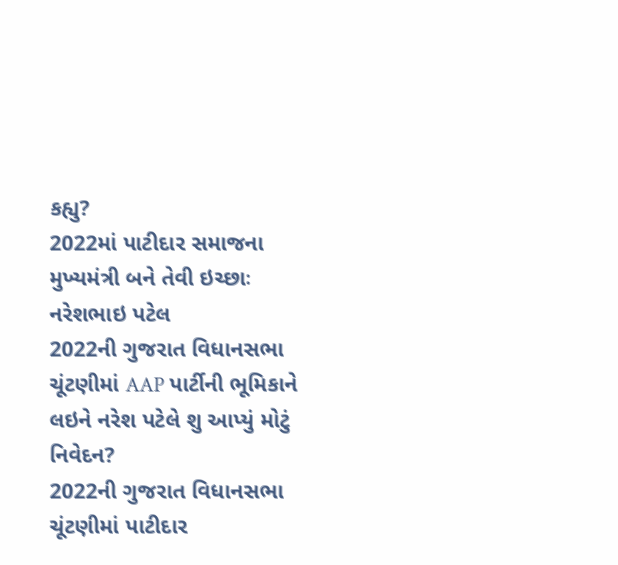કહ્યુ?
2022માં પાટીદાર સમાજના મુખ્યમંત્રી બને તેવી ઇચ્છાઃ નરેશભાઇ પટેલ
2022ની ગુજરાત વિધાનસભા ચૂંટણીમાં AAP પાર્ટીની ભૂમિકાને લઇને નરેશ પટેલે શુ આપ્યું મોટું નિવેદન?
2022ની ગુજરાત વિધાનસભા ચૂંટણીમાં પાટીદાર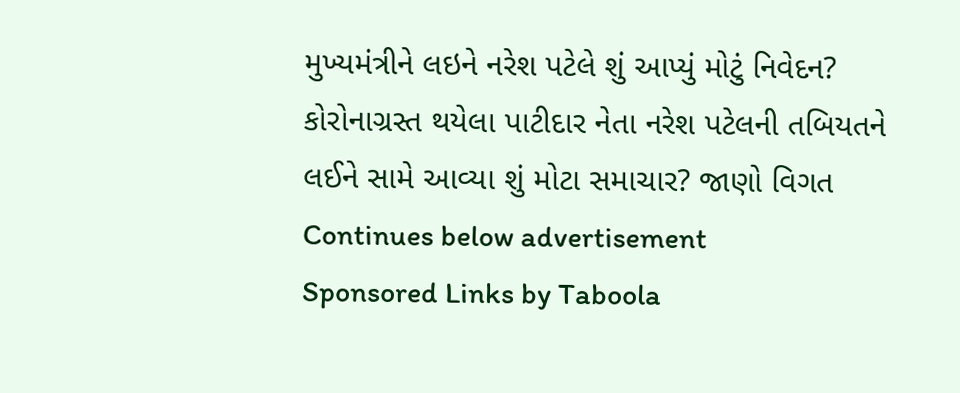મુખ્યમંત્રીને લઇને નરેશ પટેલે શું આપ્યું મોટું નિવેદન?
કોરોનાગ્રસ્ત થયેલા પાટીદાર નેતા નરેશ પટેલની તબિયતને લઈને સામે આવ્યા શું મોટા સમાચાર? જાણો વિગત
Continues below advertisement
Sponsored Links by Taboola